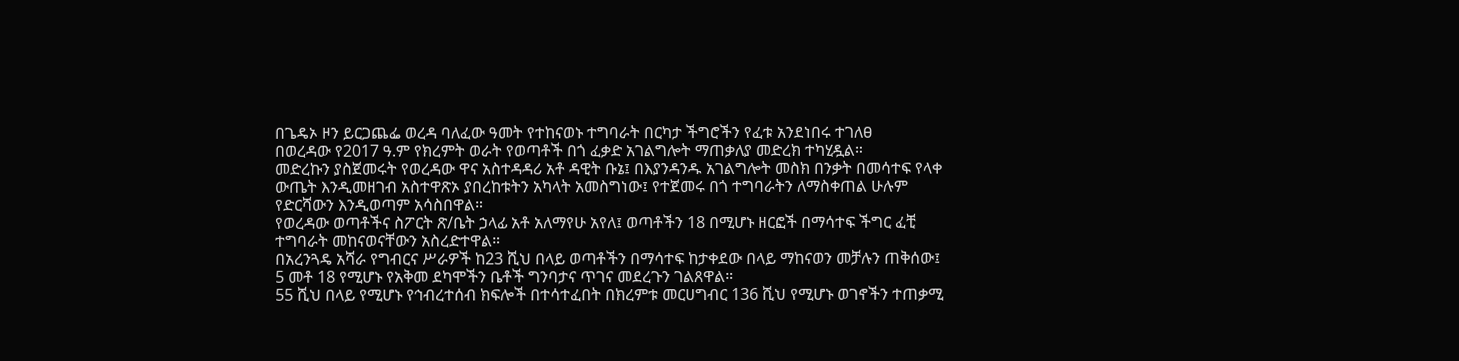በጌዴኦ ዞን ይርጋጨፌ ወረዳ ባለፈው ዓመት የተከናወኑ ተግባራት በርካታ ችግሮችን የፈቱ አንደነበሩ ተገለፀ
በወረዳው የ2017 ዓ.ም የክረምት ወራት የወጣቶች በጎ ፈቃድ አገልግሎት ማጠቃለያ መድረክ ተካሂዷል።
መድረኩን ያስጀመሩት የወረዳው ዋና አስተዳዳሪ አቶ ዳዊት ቡኔ፤ በእያንዳንዱ አገልግሎት መስክ በንቃት በመሳተፍ የላቀ ውጤት እንዲመዘገብ አስተዋጽኦ ያበረከቱትን አካላት አመስግነው፤ የተጀመሩ በጎ ተግባራትን ለማስቀጠል ሁሉም የድርሻውን እንዲወጣም አሳስበዋል።
የወረዳው ወጣቶችና ስፖርት ጽ/ቤት ኃላፊ አቶ አለማየሁ አየለ፤ ወጣቶችን 18 በሚሆኑ ዘርፎች በማሳተፍ ችግር ፈቺ ተግባራት መከናወናቸውን አስረድተዋል።
በአረንጓዴ አሻራ የግብርና ሥራዎች ከ23 ሺህ በላይ ወጣቶችን በማሳተፍ ከታቀደው በላይ ማከናወን መቻሉን ጠቅሰው፤ 5 መቶ 18 የሚሆኑ የአቅመ ደካሞችን ቤቶች ግንባታና ጥገና መደረጉን ገልጸዋል።
55 ሺህ በላይ የሚሆኑ የኅብረተሰብ ክፍሎች በተሳተፈበት በክረምቱ መርሀግብር 136 ሺህ የሚሆኑ ወገኖችን ተጠቃሚ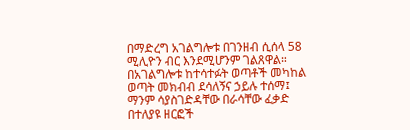በማድረግ አገልግሎቱ በገንዘብ ሲሰላ 58 ሚሊዮን ብር እንደሚሆንም ገልጸዋል።
በአገልግሎቱ ከተሳተፉት ወጣቶች መካከል ወጣት መክብብ ደሳለኝና ኃይሉ ተሰማ፤ ማንም ሳያስገድዳቸው በራሳቸው ፈቃድ በተለያዩ ዘርፎች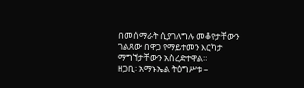በመሰማራት ሲያገለግሉ መቆየታቸውን ገልጸው በዋጋ የማይተመን እርካታ ማግኘታቸውን አስረድተዋል።
ዘጋቢ፡ አማኑኤል ትዕግሥቱ –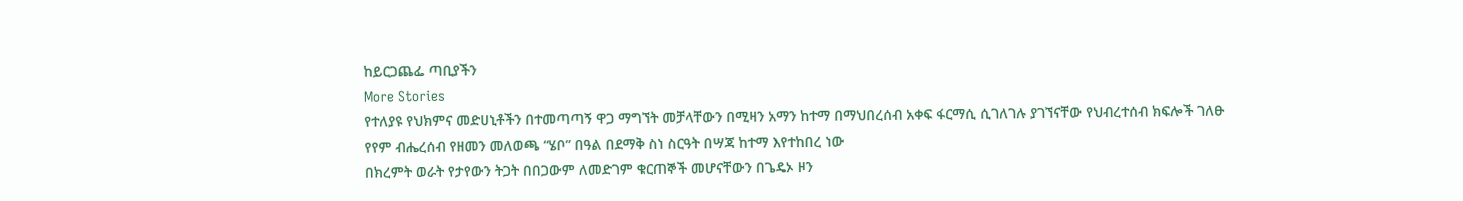ከይርጋጨፌ ጣቢያችን
More Stories
የተለያዩ የህክምና መድሀኒቶችን በተመጣጣኝ ዋጋ ማግኘት መቻላቸውን በሚዛን አማን ከተማ በማህበረሰብ አቀፍ ፋርማሲ ሲገለገሉ ያገኘናቸው የህብረተሰብ ክፍሎች ገለፁ
የየም ብሔረሰብ የዘመን መለወጫ “ሄቦ” በዓል በደማቅ ስነ ስርዓት በሣጃ ከተማ እየተከበረ ነው
በክረምት ወራት የታየውን ትጋት በበጋውም ለመድገም ቁርጠኞች መሆናቸውን በጌዴኦ ዞን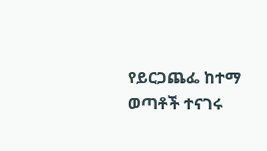የይርጋጨፌ ከተማ ወጣቶች ተናገሩ